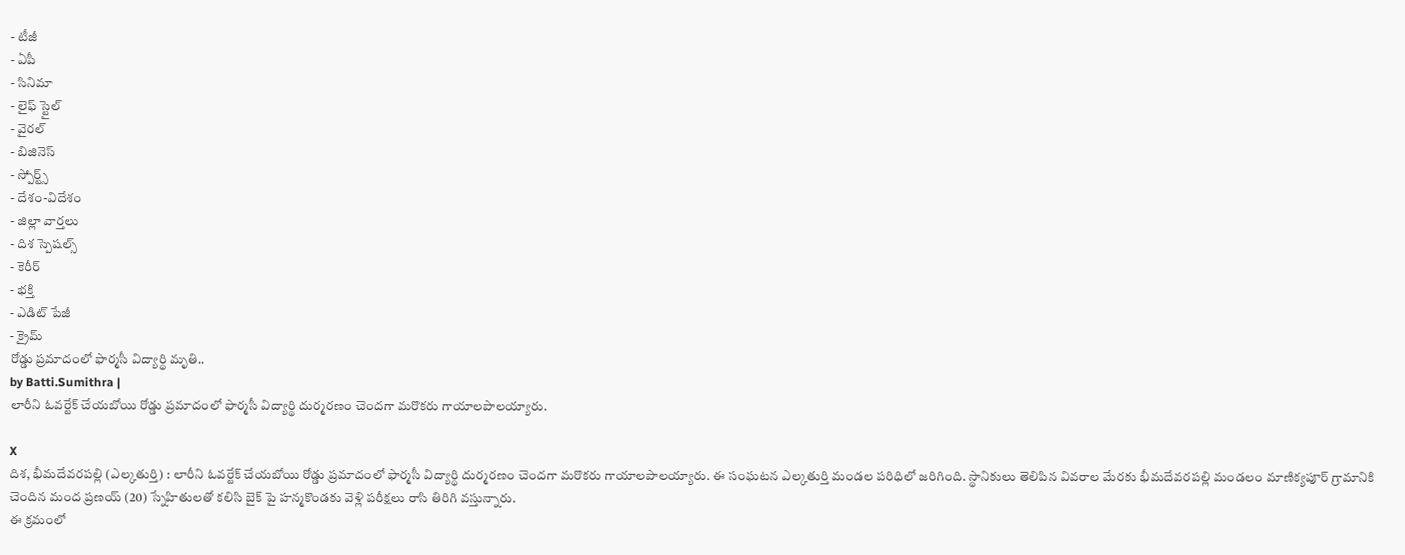- టీజీ
- ఏపీ
- సినిమా
- లైఫ్ స్టైల్
- వైరల్
- బిజినెస్
- స్పోర్ట్స్
- దేశం-విదేశం
- జిల్లా వార్తలు
- దిశ స్పెషల్స్
- కెరీర్
- భక్తి
- ఎడిట్ పేజీ
- క్రైమ్
రోడ్డు ప్రమాదంలో ఫార్మసీ విద్యార్థి మృతి..
by Batti.Sumithra |
లారీని ఓవర్టేక్ చేయబోయి రోడ్డు ప్రమాదంలో ఫార్మసీ విద్యార్థి దుర్మరణం చెందగా మరొకరు గాయాలపాలయ్యారు.

X
దిశ, భీమదేవరపల్లి (ఎల్కతుర్తి) : లారీని ఓవర్టేక్ చేయబోయి రోడ్డు ప్రమాదంలో ఫార్మసీ విద్యార్థి దుర్మరణం చెందగా మరొకరు గాయాలపాలయ్యారు. ఈ సంఘటన ఎల్కతుర్తి మండల పరిధిలో జరిగింది. స్థానికులు తెలిపిన వివరాల మేరకు భీమదేవరపల్లి మండలం మాణిక్యపూర్ గ్రామానికి చెందిన మంద ప్రణయ్ (20) స్నేహితులతో కలిసి బైక్ పై హన్మకొండకు వెళ్లి పరీక్షలు రాసి తిరిగి వస్తున్నారు.
ఈ క్రమంలో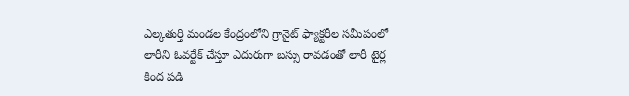ఎల్కతుర్తి మండల కేంద్రంలోని గ్రానైట్ ఫ్యాక్టరీల సమీపంలో లారీని ఓవర్టేక్ చేస్తూ ఎదురుగా బస్సు రావడంతో లారీ టైర్ల కింద పడి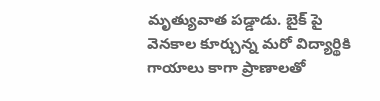మృత్యువాత పడ్డాడు. బైక్ పై వెనకాల కూర్చున్న మరో విద్యార్థికి గాయాలు కాగా ప్రాణాలతో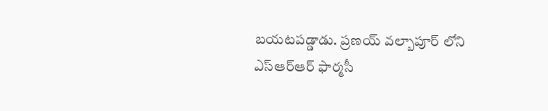బయటపడ్డాడు. ప్రణయ్ వల్బాపూర్ లోని ఎస్ఆర్ఆర్ ఫార్మసీ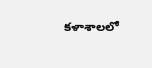కళాశాలలో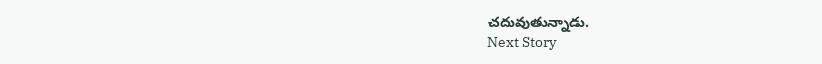చదువుతున్నాడు.
Next Story